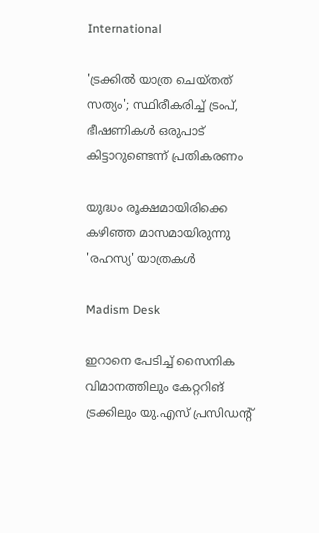International

'ട്രക്കിൽ യാത്ര ചെയ്തത് സത്യം'; സ്ഥിരീകരിച്ച് ട്രംപ്, ഭീഷണികൾ ഒരുപാട് കിട്ടാറുണ്ടെന്ന് പ്രതികരണം

യുദ്ധം രൂക്ഷമായിരിക്കെ കഴിഞ്ഞ മാസമായിരുന്നു 'രഹസ്യ' യാത്രകൾ

Madism Desk

ഇറാനെ പേടിച്ച് സൈനിക വിമാനത്തിലും കേറ്ററിങ് ട്രക്കിലും യു.എസ് പ്രസിഡന്റ്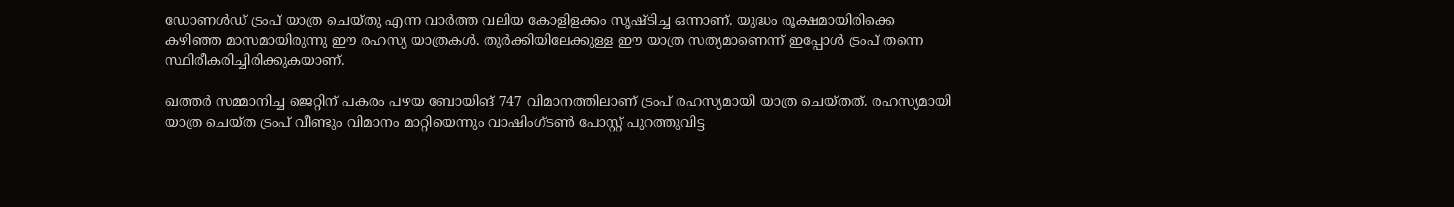ഡോണൾഡ് ട്രംപ് യാത്ര ചെയ്തു എന്ന വാർത്ത വലിയ കോളിളക്കം സൃഷ്ടിച്ച ഒന്നാണ്. യുദ്ധം രൂക്ഷമായിരിക്കെ കഴിഞ്ഞ മാസമായിരുന്നു ഈ രഹസ്യ യാത്രകൾ. തുർക്കിയിലേക്കുള്ള ഈ യാത്ര സത്യമാണെന്ന് ഇപ്പോൾ ട്രംപ് തന്നെ സ്ഥിരീകരിച്ചിരിക്കുകയാണ്.

ഖത്തർ സമ്മാനിച്ച ജെറ്റിന് പകരം പഴയ ബോയിങ് 747 വിമാനത്തിലാണ് ട്രംപ് രഹസ്യമായി യാത്ര ചെയ്തത്. രഹസ്യമായി യാത്ര ചെയ്ത ട്രംപ് വീണ്ടും വിമാനം മാറ്റിയെന്നും വാഷിംഗ്ടൺ പോസ്റ്റ് പുറത്തുവിട്ട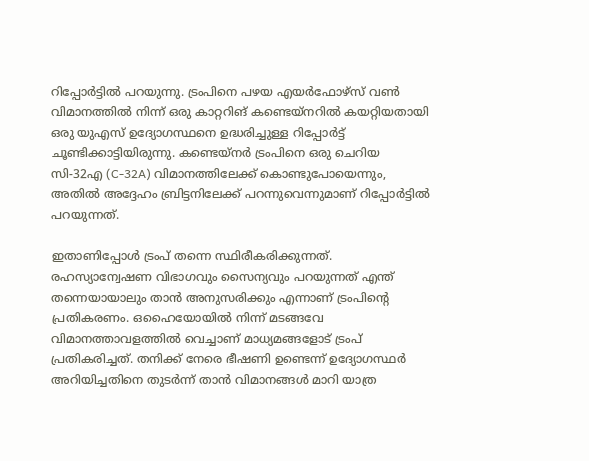റിപ്പോർട്ടിൽ പറയുന്നു. ട്രംപിനെ പഴയ എയർഫോഴ്‌സ് വൺ വിമാനത്തിൽ നിന്ന് ഒരു കാറ്ററിങ് കണ്ടെയ്‌നറിൽ കയറ്റിയതായി ഒരു യുഎസ് ഉദ്യോഗസ്ഥനെ ഉദ്ധരിച്ചുള്ള റിപ്പോർട്ട് ചൂണ്ടിക്കാട്ടിയിരുന്നു. കണ്ടെയ്‌നർ ട്രംപിനെ ഒരു ചെറിയ സി-32എ (C-32A) വിമാനത്തിലേക്ക് കൊണ്ടുപോയെന്നും, അതിൽ അദ്ദേഹം ബ്രിട്ടനിലേക്ക് പറന്നുവെന്നുമാണ് റിപ്പോർട്ടിൽ പറയുന്നത്.

ഇതാണിപ്പോൾ ട്രംപ് തന്നെ സ്ഥിരീകരിക്കുന്നത്. രഹസ്യാന്വേഷണ വിഭാഗവും സൈന്യവും പറയുന്നത് എന്ത് തന്നെയായാലും താൻ അനുസരിക്കും എന്നാണ് ട്രംപിന്റെ പ്രതികരണം. ഒഹൈയോയിൽ നിന്ന് മടങ്ങവേ വിമാനത്താവളത്തിൽ വെച്ചാണ് മാധ്യമങ്ങളോട് ട്രംപ് പ്രതികരിച്ചത്. തനിക്ക് നേരെ ഭീഷണി ഉണ്ടെന്ന് ഉദ്യോഗസ്ഥർ അറിയിച്ചതിനെ തുടർന്ന് താൻ വിമാനങ്ങൾ മാറി യാത്ര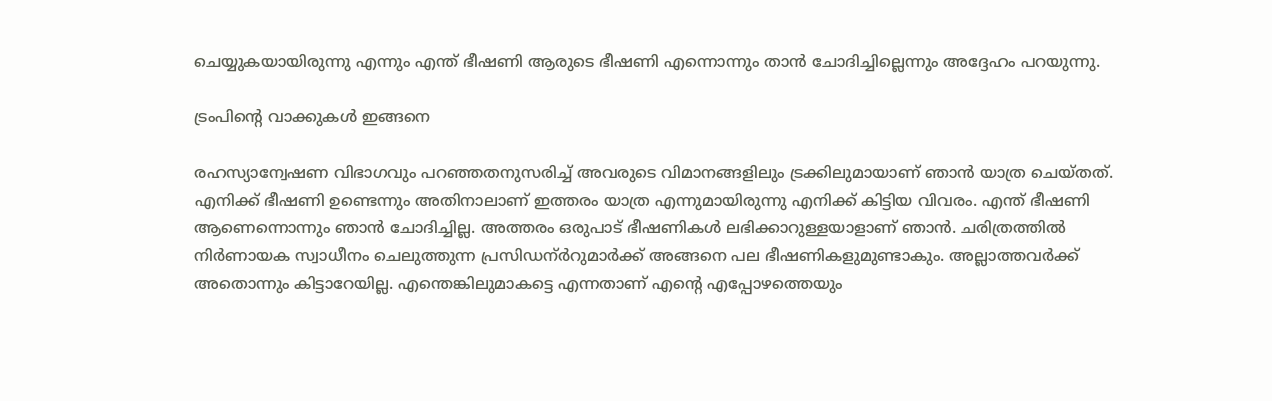ചെയ്യുകയായിരുന്നു എന്നും എന്ത് ഭീഷണി ആരുടെ ഭീഷണി എന്നൊന്നും താൻ ചോദിച്ചില്ലെന്നും അദ്ദേഹം പറയുന്നു.

ട്രംപിന്റെ വാക്കുകൾ ഇങ്ങനെ

രഹസ്യാന്വേഷണ വിഭാഗവും പറഞ്ഞതനുസരിച്ച് അവരുടെ വിമാനങ്ങളിലും ട്രക്കിലുമായാണ് ഞാൻ യാത്ര ചെയ്തത്. എനിക്ക് ഭീഷണി ഉണ്ടെന്നും അതിനാലാണ് ഇത്തരം യാത്ര എന്നുമായിരുന്നു എനിക്ക് കിട്ടിയ വിവരം. എന്ത് ഭീഷണി ആണെന്നൊന്നും ഞാൻ ചോദിച്ചില്ല. അത്തരം ഒരുപാട് ഭീഷണികൾ ലഭിക്കാറുള്ളയാളാണ് ഞാൻ. ചരിത്രത്തിൽ നിർണായക സ്വാധീനം ചെലുത്തുന്ന പ്രസിഡന്ർറുമാർക്ക് അങ്ങനെ പല ഭീഷണികളുമുണ്ടാകും. അല്ലാത്തവർക്ക് അതൊന്നും കിട്ടാറേയില്ല. എന്തെങ്കിലുമാകട്ടെ എന്നതാണ് എന്റെ എപ്പോഴത്തെയും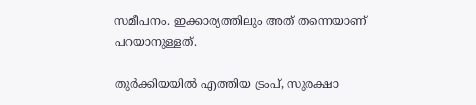സമീപനം. ഇക്കാര്യത്തിലും അത് തന്നെയാണ് പറയാനുള്ളത്.

തുർക്കിയയിൽ എത്തിയ ട്രംപ്, സുരക്ഷാ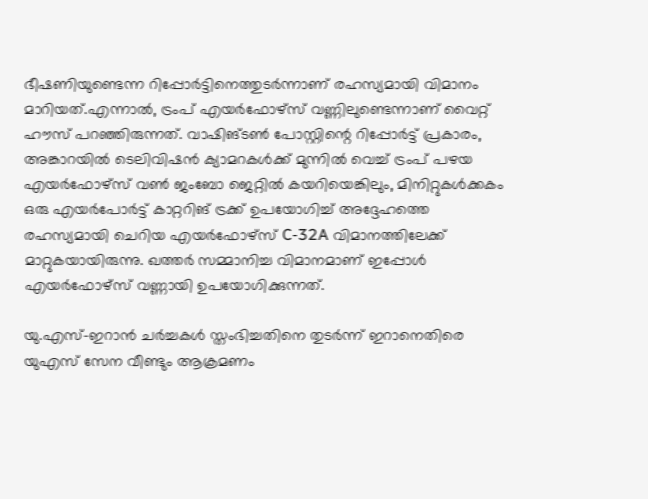ഭീഷണിയുണ്ടെന്ന റിപ്പോർട്ടിനെത്തുടർന്നാണ് രഹസ്യമായി വിമാനം മാറിയത്.എന്നാൽ, ട്രംപ് എയർഫോഴ്‌സ് വണ്ണിലുണ്ടെന്നാണ് വൈറ്റ് ഹൗസ് പറഞ്ഞിരുന്നത്. വാഷിങ്ടൺ പോസ്റ്റിന്റെ റിപ്പോർട്ട് പ്രകാരം, അങ്കാറയിൽ ടെലിവിഷൻ ക്യാമറകൾക്ക് മുന്നിൽ വെച്ച് ട്രംപ് പഴയ എയർഫോഴ്‌സ് വൺ ജംബോ ജെറ്റിൽ കയറിയെങ്കിലും, മിനിറ്റുകൾക്കകം ഒരു എയർപോർട്ട് കാറ്ററിങ് ട്രക്ക് ഉപയോഗിച്ച് അദ്ദേഹത്തെ രഹസ്യമായി ചെറിയ എയർഫോഴ്‌സ് C-32A വിമാനത്തിലേക്ക് മാറ്റുകയായിരുന്നു. ഖത്തർ സമ്മാനിച്ച വിമാനമാണ് ഇപ്പോൾ എയർഫോഴ്‌സ് വണ്ണായി ഉപയോഗിക്കുന്നത്.

യു.എസ്-ഇറാൻ ചർച്ചകൾ സ്തംഭിച്ചതിനെ തുടർന്ന് ഇറാനെതിരെ യുഎസ് സേന വീണ്ടും ആക്രമണം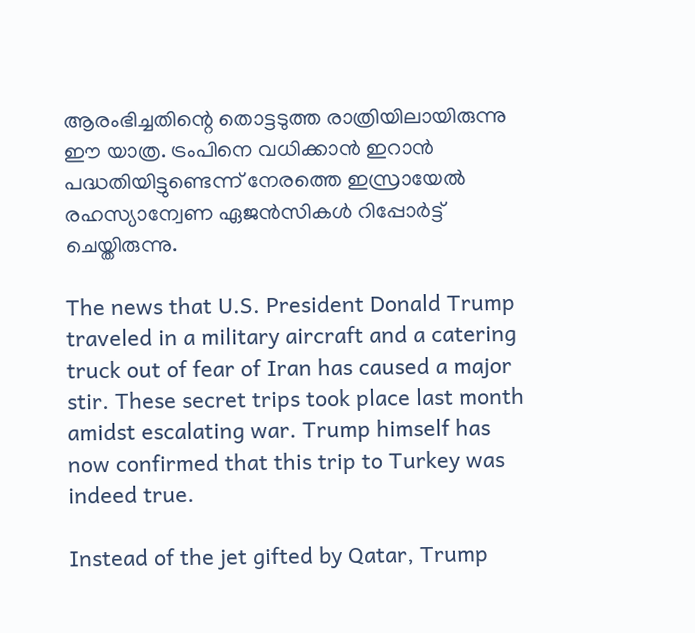ആരംഭിച്ചതിന്റെ തൊട്ടടുത്ത രാത്രിയിലായിരുന്നു ഈ യാത്ര. ട്രംപിനെ വധിക്കാൻ ഇറാൻ പദ്ധതിയിട്ടുണ്ടെന്ന് നേരത്തെ ഇസ്രായേൽ രഹസ്യാന്വേണ ഏജൻസികൾ റിപ്പോർട്ട് ചെയ്തിരുന്നു.

The news that U.S. President Donald Trump traveled in a military aircraft and a catering truck out of fear of Iran has caused a major stir. These secret trips took place last month amidst escalating war. Trump himself has now confirmed that this trip to Turkey was indeed true.

Instead of the jet gifted by Qatar, Trump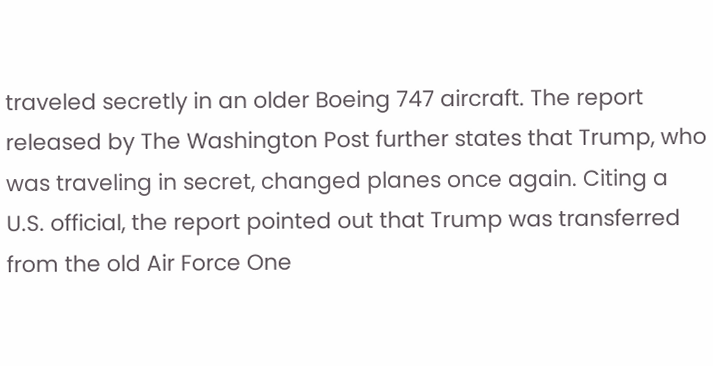traveled secretly in an older Boeing 747 aircraft. The report released by The Washington Post further states that Trump, who was traveling in secret, changed planes once again. Citing a U.S. official, the report pointed out that Trump was transferred from the old Air Force One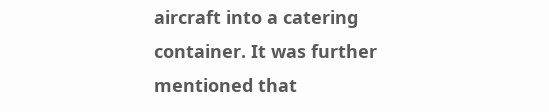aircraft into a catering container. It was further mentioned that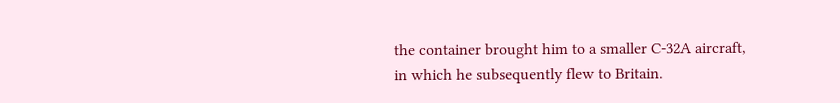the container brought him to a smaller C-32A aircraft, in which he subsequently flew to Britain.